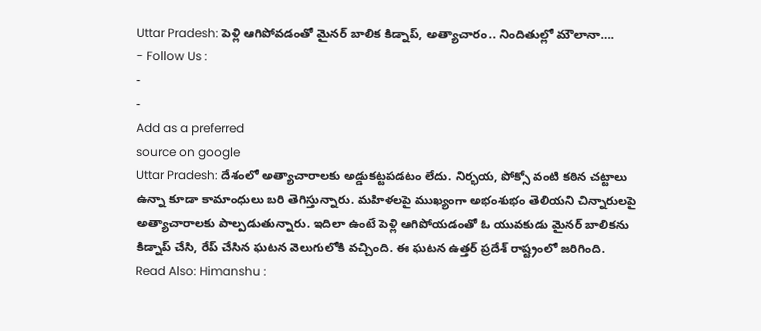Uttar Pradesh: పెళ్లి ఆగిపోవడంతో మైనర్ బాలిక కిడ్నాప్, అత్యాచారం.. నిందితుల్లో మౌలానా….
- Follow Us :
-
-
Add as a preferred
source on google
Uttar Pradesh: దేశంలో అత్యాచారాలకు అడ్డుకట్టపడటం లేదు. నిర్భయ, పోక్సో వంటి కఠిన చట్టాలు ఉన్నా కూడా కామాంధులు బరి తెగిస్తున్నారు. మహిళలపై ముఖ్యంగా అభంశుభం తెలియని చిన్నారులపై అత్యాచారాలకు పాల్పడుతున్నారు. ఇదిలా ఉంటే పెళ్లి ఆగిపోయడంతో ఓ యువకుడు మైనర్ బాలికను కిడ్నాప్ చేసి, రేప్ చేసిన ఘటన వెలుగులోకి వచ్చింది. ఈ ఘటన ఉత్తర్ ప్రదేశ్ రాష్ట్రంలో జరిగింది.
Read Also: Himanshu :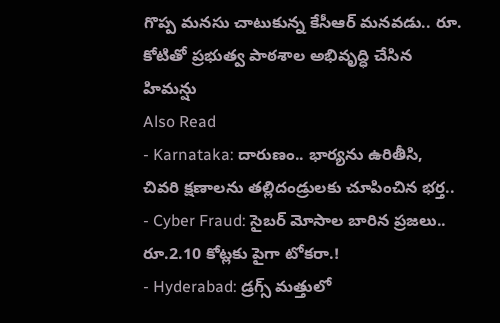గొప్ప మనసు చాటుకున్న కేసీఆర్ మనవడు.. రూ. కోటితో ప్రభుత్వ పాఠశాల అభివృద్ధి చేసిన హిమన్షు
Also Read
- Karnataka: దారుణం.. భార్యను ఉరితీసి, చివరి క్షణాలను తల్లిదండ్రులకు చూపించిన భర్త..
- Cyber Fraud: సైబర్ మోసాల బారిన ప్రజలు.. రూ.2.10 కోట్లకు పైగా టోకరా.!
- Hyderabad: డ్రగ్స్ మత్తులో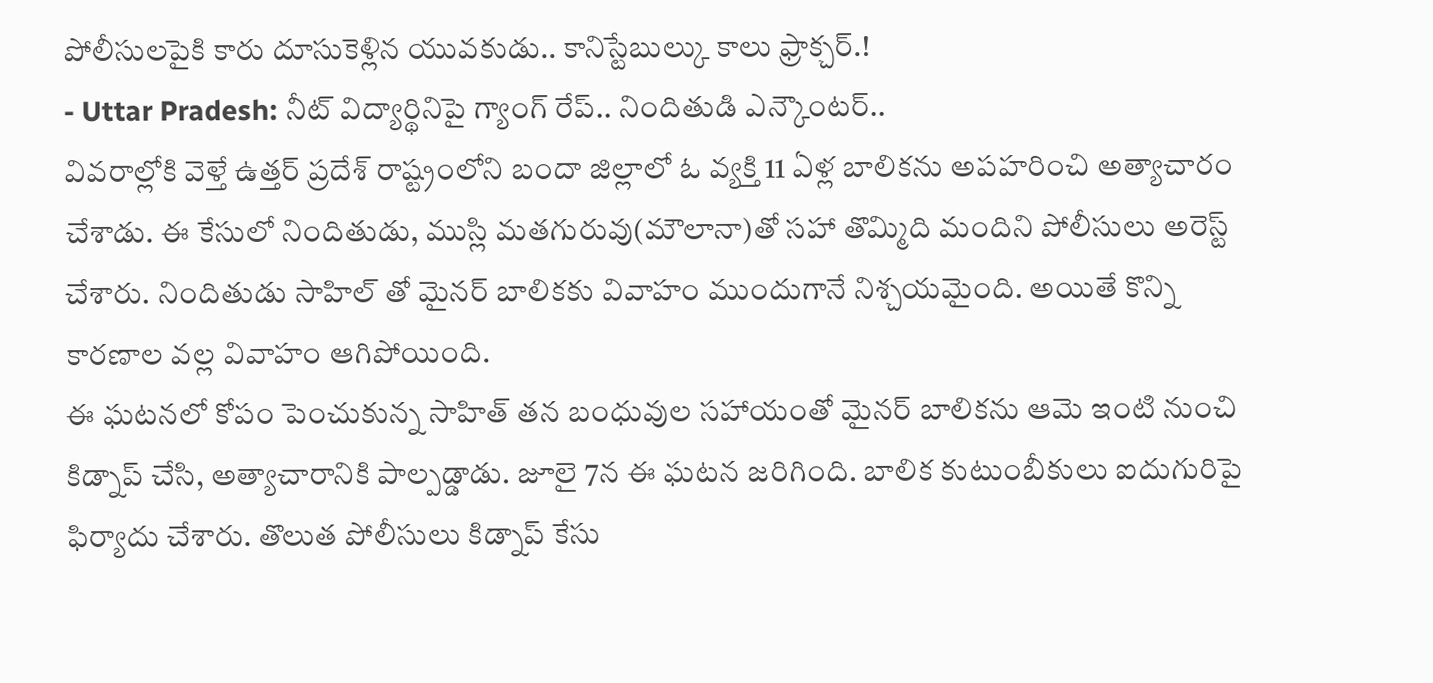పోలీసులపైకి కారు దూసుకెళ్లిన యువకుడు.. కానిస్టేబుల్కు కాలు ఫ్రాక్చర్.!
- Uttar Pradesh: నీట్ విద్యార్థినిపై గ్యాంగ్ రేప్.. నిందితుడి ఎన్కౌంటర్..
వివరాల్లోకి వెళ్తే ఉత్తర్ ప్రదేశ్ రాష్ట్రంలోని బందా జిల్లాలో ఓ వ్యక్తి 11 ఏళ్ల బాలికను అపహరించి అత్యాచారం చేశాడు. ఈ కేసులో నిందితుడు, ముస్లి మతగురువు(మౌలానా)తో సహా తొమ్మిది మందిని పోలీసులు అరెస్ట్ చేశారు. నిందితుడు సాహిల్ తో మైనర్ బాలికకు వివాహం ముందుగానే నిశ్చయమైంది. అయితే కొన్ని కారణాల వల్ల వివాహం ఆగిపోయింది.
ఈ ఘటనలో కోపం పెంచుకున్న సాహిత్ తన బంధువుల సహాయంతో మైనర్ బాలికను ఆమె ఇంటి నుంచి కిడ్నాప్ చేసి, అత్యాచారానికి పాల్పడ్డాడు. జూలై 7న ఈ ఘటన జరిగింది. బాలిక కుటుంబీకులు ఐదుగురిపై ఫిర్యాదు చేశారు. తొలుత పోలీసులు కిడ్నాప్ కేసు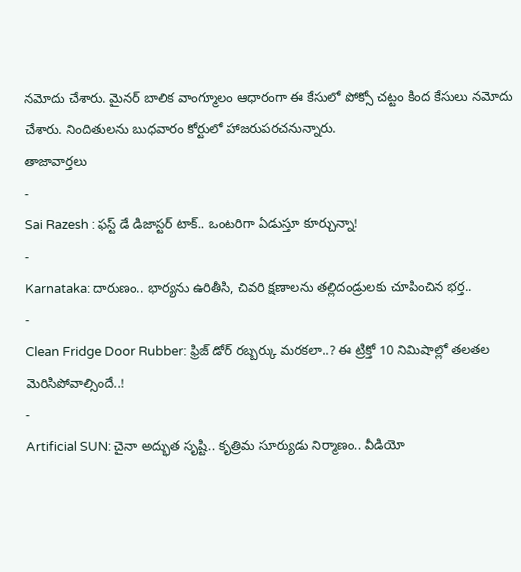నమోదు చేశారు. మైనర్ బాలిక వాంగ్మూలం ఆధారంగా ఈ కేసులో పోక్సో చట్టం కింద కేసులు నమోదు చేశారు. నిందితులను బుధవారం కోర్టులో హాజరుపరచనున్నారు.
తాజావార్తలు
-
Sai Razesh : ఫస్ట్ డే డిజాస్టర్ టాక్.. ఒంటరిగా ఏడుస్తూ కూర్చున్నా!
-
Karnataka: దారుణం.. భార్యను ఉరితీసి, చివరి క్షణాలను తల్లిదండ్రులకు చూపించిన భర్త..
-
Clean Fridge Door Rubber: ఫ్రిజ్ డోర్ రబ్బర్కు మరకలా..? ఈ ట్రిక్తో 10 నిమిషాల్లో తలతల మెరిసిపోవాల్సిందే..!
-
Artificial SUN: చైనా అద్భుత సృష్టి.. కృత్రిమ సూర్యుడు నిర్మాణం.. వీడియో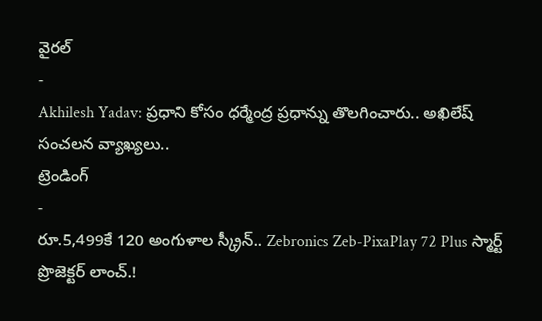వైరల్
-
Akhilesh Yadav: ప్రధాని కోసం ధర్మేంద్ర ప్రధాన్ను తొలగించారు.. అఖిలేష్ సంచలన వ్యాఖ్యలు..
ట్రెండింగ్
-
రూ.5,499కే 120 అంగుళాల స్క్రీన్.. Zebronics Zeb-PixaPlay 72 Plus స్మార్ట్ ప్రొజెక్టర్ లాంచ్.!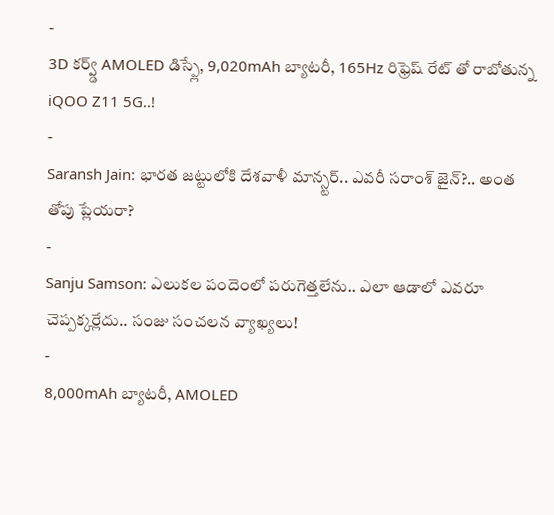-
3D కర్వ్డ్ AMOLED డిస్ప్లే, 9,020mAh బ్యాటరీ, 165Hz రిఫ్రెష్ రేట్ తో రాబోతున్న iQOO Z11 5G..!
-
Saransh Jain: భారత జట్టులోకి దేశవాళీ మాన్స్టర్.. ఎవరీ సరాంశ్ జైన్?.. అంత తోపు ప్లేయరా?
-
Sanju Samson: ఎలుకల పందెంలో పరుగెత్తలేను.. ఎలా ఆడాలో ఎవరూ చెప్పక్కర్లేదు.. సంజు సంచలన వ్యాఖ్యలు!
-
8,000mAh బ్యాటరీ, AMOLED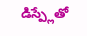డిస్ప్లేతో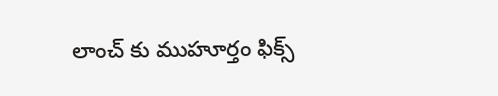లాంచ్ కు ముహూర్తం ఫిక్స్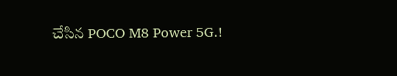చేసిన POCO M8 Power 5G.!